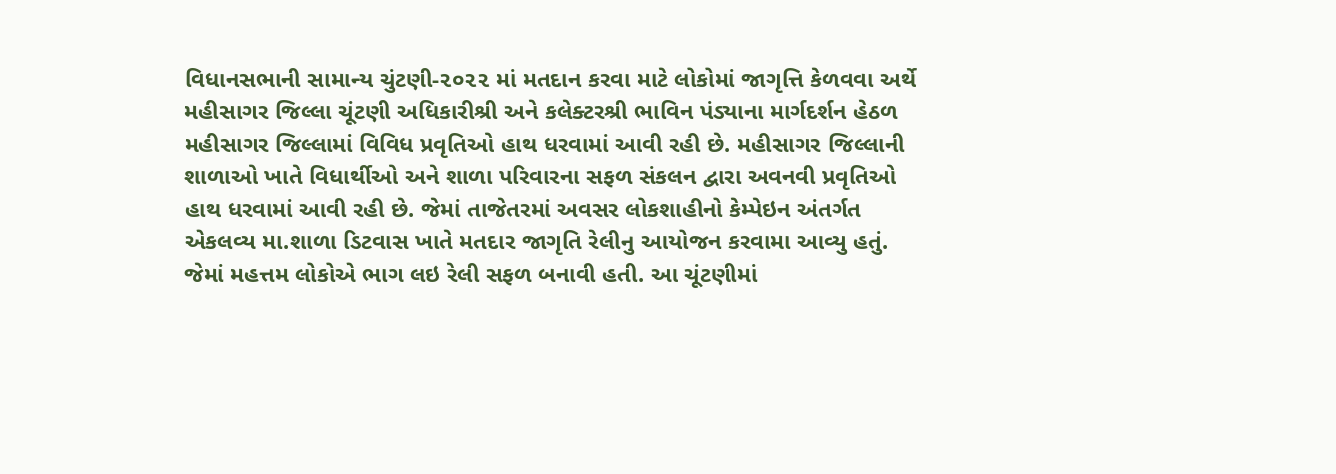વિધાનસભાની સામાન્ય ચુંટણી-૨૦૨૨ માં મતદાન કરવા માટે લોકોમાં જાગૃત્તિ કેળવવા અર્થે મહીસાગર જિલ્લા ચૂંટણી અધિકારીશ્રી અને કલેક્ટરશ્રી ભાવિન પંડ્યાના માર્ગદર્શન હેઠળ મહીસાગર જિલ્લામાં વિવિધ પ્રવૃતિઓ હાથ ધરવામાં આવી રહી છે. મહીસાગર જિલ્લાની શાળાઓ ખાતે વિધાર્થીઓ અને શાળા પરિવારના સફળ સંકલન દ્વારા અવનવી પ્રવૃતિઓ હાથ ધરવામાં આવી રહી છે. જેમાં તાજેતરમાં અવસર લોકશાહીનો કેમ્પેઇન અંતર્ગત એકલવ્ય મા.શાળા ડિટવાસ ખાતે મતદાર જાગૃતિ રેલીનુ આયોજન કરવામા આવ્યુ હતું. જેમાં મહત્તમ લોકોએ ભાગ લઇ રેલી સફળ બનાવી હતી. આ ચૂંટણીમાં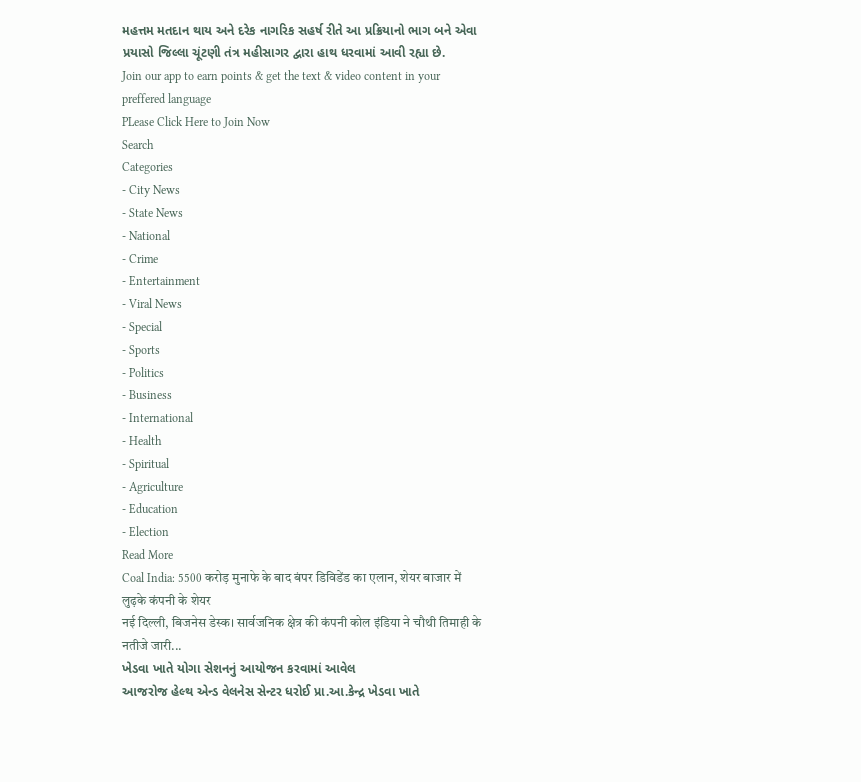મહત્તમ મતદાન થાય અને દરેક નાગરિક સહર્ષ રીતે આ પ્રક્રિયાનો ભાગ બને એવા પ્રયાસો જિલ્લા ચૂંટણી તંત્ર મહીસાગર દ્વારા હાથ ધરવામાં આવી રહ્યા છે.
Join our app to earn points & get the text & video content in your preffered language
PLease Click Here to Join Now
Search
Categories
- City News
- State News
- National
- Crime
- Entertainment
- Viral News
- Special
- Sports
- Politics
- Business
- International
- Health
- Spiritual
- Agriculture
- Education
- Election
Read More
Coal India: 5500 करोड़ मुनाफे के बाद बंपर डिविडेंड का एलान, शेयर बाजार में लुढ़के कंपनी के शेयर
नई दिल्ली, बिजनेस डेस्क। सार्वजनिक क्षेत्र की कंपनी कोल इंडिया ने चौथी तिमाही के नतीजे जारी...
ખેડવા ખાતે યોગા સેશનનું આયોજન કરવામાં આવેલ
આજરોજ હેલ્થ એન્ડ વેલનેસ સેન્ટર ધરોઈ પ્રા.આ.કેન્દ્ર ખેડવા ખાતે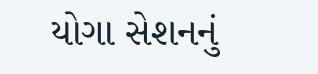યોગા સેશનનું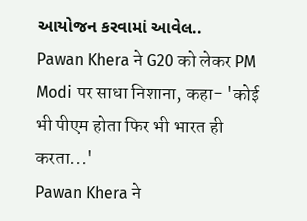આયોજન કરવામાં આવેલ..
Pawan Khera ने G20 को लेकर PM Modi पर साधा निशाना, कहा- 'कोई भी पीएम होता फिर भी भारत ही करता...'
Pawan Khera ने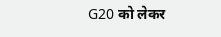G20 को लेकर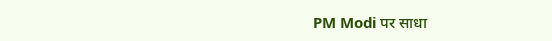PM Modi पर साधा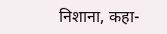निशाना, कहा-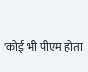'कोई भी पीएम होता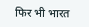फिर भी भारत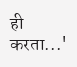ही करता...'